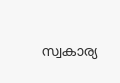സ്വകാര്യ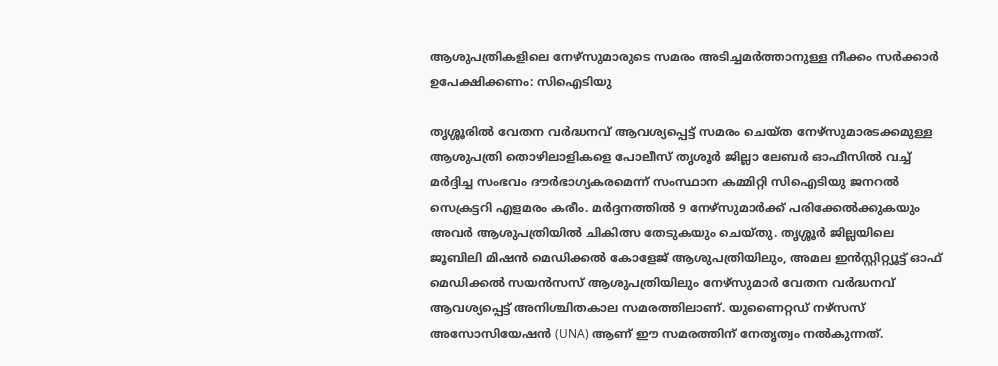ആശുപത്രികളിലെ നേഴ്സുമാരുടെ സമരം അടിച്ചമർത്താനുള്ള നീക്കം സർക്കാർ ഉപേക്ഷിക്കണം: സിഐടിയു

തൃശ്ശൂരിൽ വേതന വർദ്ധനവ് ആവശ്യപ്പെട്ട് സമരം ചെയ്ത നേഴ്സുമാരടക്കമുള്ള ആശുപത്രി തൊഴിലാളികളെ പോലീസ് തൃശൂർ ജില്ലാ ലേബർ ഓഫീസിൽ വച്ച് മർദ്ദിച്ച സംഭവം ദൗർഭാഗ്യകരമെന്ന് സംസ്ഥാന കമ്മിറ്റി സിഐടിയു ജനറൽ സെക്രട്ടറി എളമരം കരീം. മർദ്ദനത്തിൽ 9 നേഴ്സുമാർക്ക് പരിക്കേൽക്കുകയും അവർ ആശുപത്രിയിൽ ചികിത്സ തേടുകയും ചെയ്തു. തൃശ്ശൂർ ജില്ലയിലെ ജൂബിലി മിഷൻ മെഡിക്കൽ കോളേജ് ആശുപത്രിയിലും, അമല ഇൻസ്റ്റിറ്റ്യൂട്ട് ഓഫ് മെഡിക്കൽ സയൻസസ് ആശുപത്രിയിലും നേഴ്സുമാർ വേതന വർദ്ധനവ് ആവശ്യപ്പെട്ട് അനിശ്ചിതകാല സമരത്തിലാണ്. യുണൈറ്റഡ് നഴ്സസ് അസോസിയേഷൻ (UNA) ആണ് ഈ സമരത്തിന് നേതൃത്വം നൽകുന്നത്.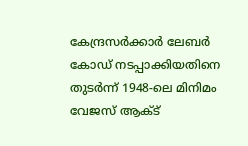കേന്ദ്രസർക്കാർ ലേബർ കോഡ് നടപ്പാക്കിയതിനെ തുടർന്ന് 1948-ലെ മിനിമം വേജസ് ആക്ട്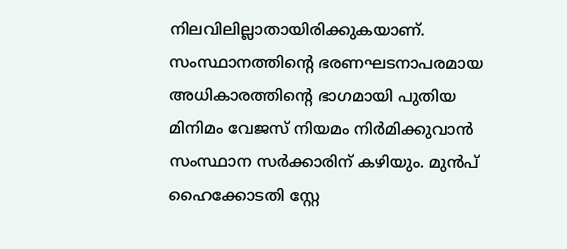നിലവിലില്ലാതായിരിക്കുകയാണ്. സംസ്ഥാനത്തിന്റെ ഭരണഘടനാപരമായ അധികാരത്തിന്റെ ഭാഗമായി പുതിയ മിനിമം വേജസ് നിയമം നിർമിക്കുവാൻ സംസ്ഥാന സർക്കാരിന് കഴിയും. മുൻപ് ഹൈക്കോടതി സ്റ്റേ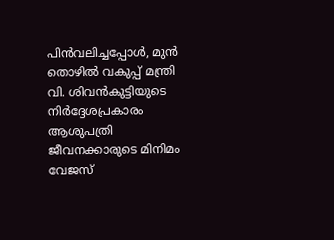പിൻവലിച്ചപ്പോൾ, മുൻ തൊഴിൽ വകുപ്പ് മന്ത്രി വി. ശിവൻകുട്ടിയുടെ നിർദ്ദേശപ്രകാരം ആശുപത്രി ജീവനക്കാരുടെ മിനിമം വേജസ്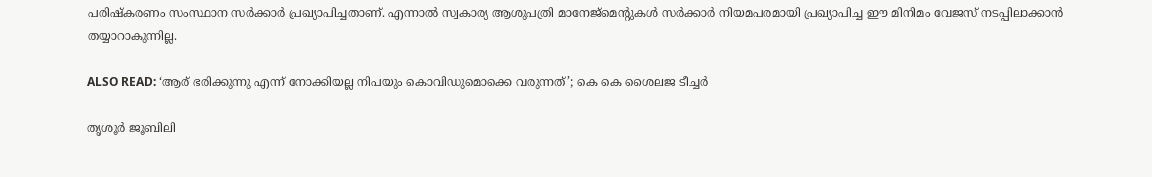പരിഷ്കരണം സംസ്ഥാന സർക്കാർ പ്രഖ്യാപിച്ചതാണ്. എന്നാൽ സ്വകാര്യ ആശുപത്രി മാനേജ്മെന്റുകൾ സർക്കാർ നിയമപരമായി പ്രഖ്യാപിച്ച ഈ മിനിമം വേജസ് നടപ്പിലാക്കാൻ തയ്യാറാകുന്നില്ല.

ALSO READ: ‘ആര് ഭരിക്കുന്നു എന്ന് നോക്കിയല്ല നിപയും കൊവിഡുമൊക്കെ വരുന്നത്’; കെ കെ ശൈലജ ടീച്ചർ

തൃശൂർ ജൂബിലി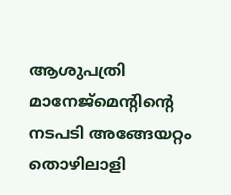ആശുപത്രി മാനേജ്മെന്റിന്റെ നടപടി അങ്ങേയറ്റം തൊഴിലാളി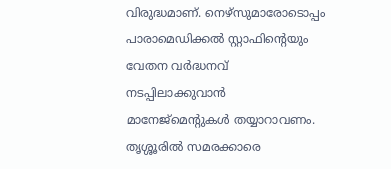വിരുദ്ധമാണ്. നെഴ്സുമാരോടൊപ്പം പാരാമെഡിക്കൽ സ്റ്റാഫിന്റെയും വേതന വർദ്ധനവ് നടപ്പിലാക്കുവാൻ മാനേജ്മെന്റുകൾ തയ്യാറാവണം. തൃശ്ശൂരിൽ സമരക്കാരെ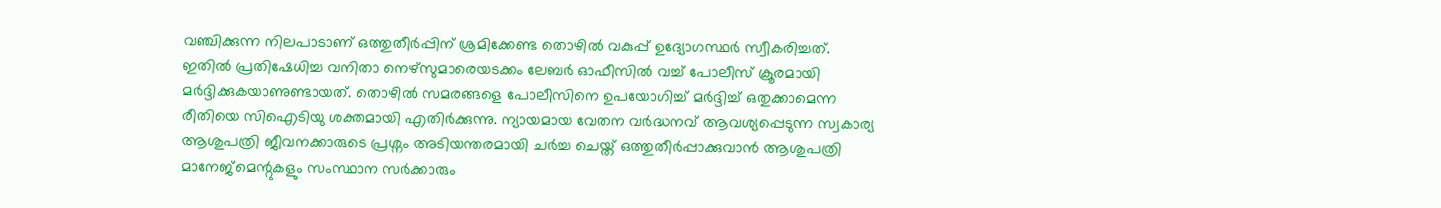വഞ്ചിക്കുന്ന നിലപാടാണ് ഒത്തുതീർപ്പിന് ശ്രമിക്കേണ്ട തൊഴിൽ വകുപ്പ് ഉദ്യോഗസ്ഥർ സ്വീകരിച്ചത്. ഇതിൽ പ്രതിഷേധിച്ച വനിതാ നെഴ്സുമാരെയടക്കം ലേബർ ഓഫീസിൽ വച്ച് പോലീസ് ക്രൂരമായി മർദ്ദിക്കുകയാണുണ്ടായത്. തൊഴിൽ സമരങ്ങളെ പോലീസിനെ ഉപയോഗിച്ച് മർദ്ദിച്ച് ഒതുക്കാമെന്ന രീതിയെ സിഐടിയു ശക്തമായി എതിർക്കുന്നു. ന്യായമായ വേതന വർദ്ധനവ് ആവശ്യപ്പെടുന്ന സ്വകാര്യ ആശുപത്രി ജീവനക്കാരുടെ പ്രശ്നം അടിയന്തരമായി ചർച്ച ചെയ്ത് ഒത്തുതീർപ്പാക്കുവാൻ ആശുപത്രി മാനേജ്മെന്റുകളും സംസ്ഥാന സർക്കാരും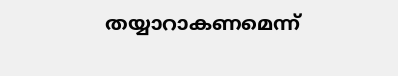തയ്യാറാകണമെന്ന്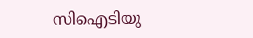സിഐടിയു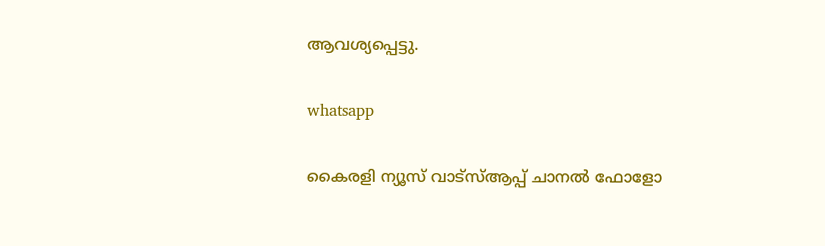ആവശ്യപ്പെട്ടു.

whatsapp

കൈരളി ന്യൂസ് വാട്‌സ്ആപ്പ് ചാനല്‍ ഫോളോ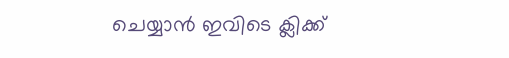ചെയ്യാന്‍ ഇവിടെ ക്ലിക്ക്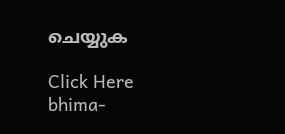ചെയ്യുക

Click Here
bhima-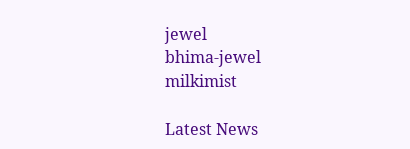jewel
bhima-jewel
milkimist

Latest News